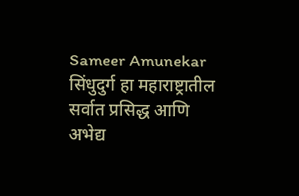Sameer Amunekar
सिंधुदुर्ग हा महाराष्ट्रातील सर्वात प्रसिद्ध आणि अभेद्य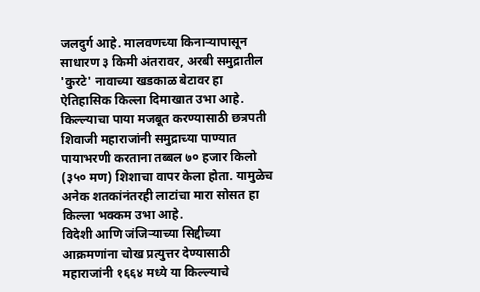जलदुर्ग आहे. मालवणच्या किनाऱ्यापासून साधारण ३ किमी अंतरावर, अरबी समुद्रातील 'कुरटे' नावाच्या खडकाळ बेटावर हा ऐतिहासिक किल्ला दिमाखात उभा आहे.
किल्ल्याचा पाया मजबूत करण्यासाठी छत्रपती शिवाजी महाराजांनी समुद्राच्या पाण्यात पायाभरणी करताना तब्बल ७० हजार किलो (३५० मण) शिशाचा वापर केला होता. यामुळेच अनेक शतकांनंतरही लाटांचा मारा सोसत हा किल्ला भक्कम उभा आहे.
विदेशी आणि जंजिऱ्याच्या सिद्दीच्या आक्रमणांना चोख प्रत्युत्तर देण्यासाठी महाराजांनी १६६४ मध्ये या किल्ल्याचे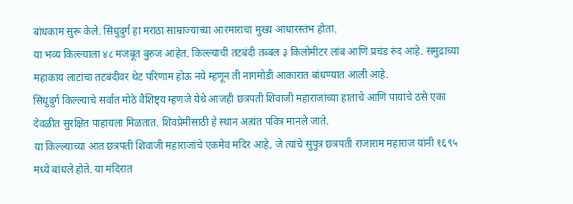बांधकाम सुरू केले. सिंधुदुर्ग हा मराठा साम्राज्याच्या आरमाराचा मुख्य आधारस्तंभ होता.
या भव्य किल्ल्याला ४८ मजबूत बुरुज आहेत. किल्ल्याची तटबंदी तब्बल ३ किलोमीटर लांब आणि प्रचंड रुंद आहे. समुद्राच्या महाकाय लाटांचा तटबंदीवर थेट परिणाम होऊ नये म्हणून ती नागमोडी आकारात बांधण्यात आली आहे.
सिंधुदुर्ग किल्ल्याचे सर्वात मोठे वैशिष्ट्य म्हणजे येथे आजही छत्रपती शिवाजी महाराजांच्या हाताचे आणि पायांचे ठसे एका देवळीत सुरक्षित पाहायला मिळतात. शिवप्रेमींसाठी हे स्थान अत्यंत पवित्र मानले जाते.
या किल्ल्याच्या आत छत्रपती शिवाजी महाराजांचे एकमेव मंदिर आहे, जे त्यांचे सुपुत्र छत्रपती राजाराम महाराज यांनी १६९५ मध्ये बांधले होते. या मंदिरात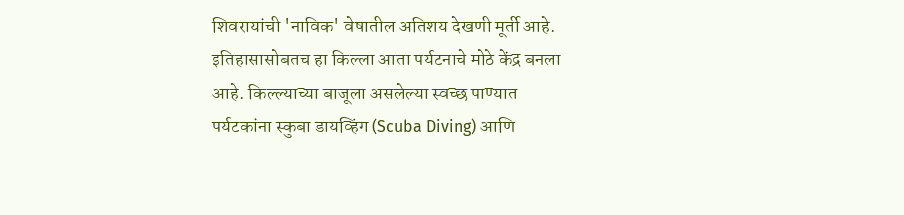शिवरायांची 'नाविक' वेषातील अतिशय देखणी मूर्ती आहे.
इतिहासासोबतच हा किल्ला आता पर्यटनाचे मोठे केंद्र बनला आहे. किल्ल्याच्या बाजूला असलेल्या स्वच्छ पाण्यात पर्यटकांना स्कुबा डायव्हिंग (Scuba Diving) आणि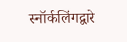स्नॉर्कलिंगद्वारे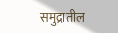समुद्रातील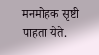मनमोहक सृष्टी पाहता येते.